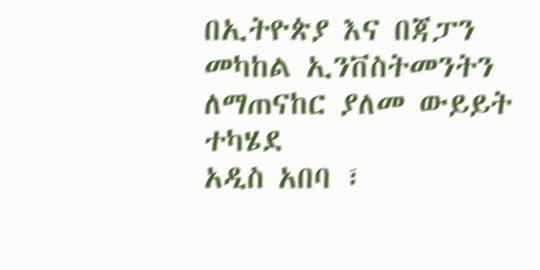በኢትዮጵያ እና በጃፓን መካከል ኢንቨስትመንትን ለማጠናከር ያለመ ውይይት ተካሄደ
አዲስ አበባ ፣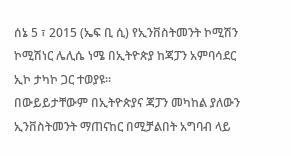ሰኔ 5 ፣ 2015 (ኤፍ ቢ ሲ) የኢንቨስትመንት ኮሚሽን ኮሚሽነር ሌሊሴ ነሜ በኢትዮጵያ ከጃፓን አምባሳደር ኢኮ ታካኮ ጋር ተወያዩ።
በውይይታቸውም በኢትዮጵያና ጃፓን መካከል ያለውን ኢንቨስትመንት ማጠናከር በሚቻልበት አግባብ ላይ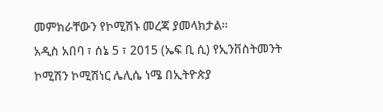መምክራቸውን የኮሚሽኑ መረጃ ያመላክታል፡፡
አዲስ አበባ ፣ ሰኔ 5 ፣ 2015 (ኤፍ ቢ ሲ) የኢንቨስትመንት ኮሚሽን ኮሚሽነር ሌሊሴ ነሜ በኢትዮጵያ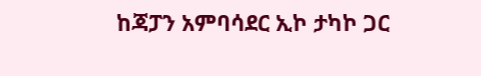ከጃፓን አምባሳደር ኢኮ ታካኮ ጋር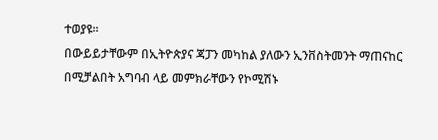ተወያዩ።
በውይይታቸውም በኢትዮጵያና ጃፓን መካከል ያለውን ኢንቨስትመንት ማጠናከር በሚቻልበት አግባብ ላይ መምክራቸውን የኮሚሽኑ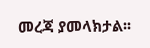መረጃ ያመላክታል፡፡